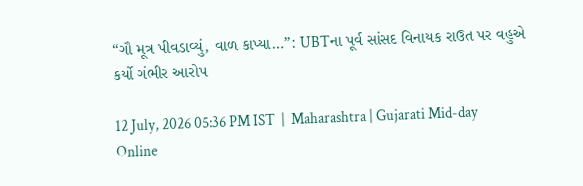“ગૌ મૂત્ર પીવડાવ્યું, વાળ કાપ્યા…”: UBTના પૂર્વ સાંસદ વિનાયક રાઉત પર વહુએ કર્યો ગંભીર આરોપ

12 July, 2026 05:36 PM IST  |  Maharashtra | Gujarati Mid-day Online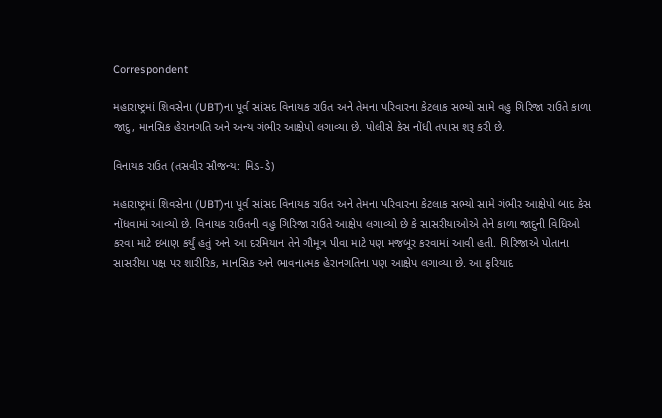Correspondent

મહારાષ્ટ્રમાં શિવસેના (UBT)ના પૂર્વ સાંસદ વિનાયક રાઉત અને તેમના પરિવારના કેટલાક સભ્યો સામે વહુ ગિરિજા રાઉતે કાળા જાદુ, માનસિક હેરાનગતિ અને અન્ય ગંભીર આક્ષેપો લગાવ્યા છે. પોલીસે કેસ નોંધી તપાસ શરૂ કરી છે.

વિનાયક રાઉત (તસવીર સૌજન્ય: મિડ-ડે)

મહારાષ્ટ્રમાં શિવસેના (UBT)ના પૂર્વ સાંસદ વિનાયક રાઉત અને તેમના પરિવારના કેટલાક સભ્યો સામે ગંભીર આક્ષેપો બાદ કેસ નોંધવામાં આવ્યો છે. વિનાયક રાઉતની વહુ ગિરિજા રાઉતે આક્ષેપ લગાવ્યો છે કે સાસરીયાઓએ તેને કાળા જાદુની વિધિઓ કરવા માટે દબાણ કર્યું હતું અને આ દરમિયાન તેને ગૌમૂત્ર પીવા માટે પણ મજબૂર કરવામાં આવી હતી. ગિરિજાએ પોતાના સાસરીયા પક્ષ પર શારીરિક, માનસિક અને ભાવનાત્મક હેરાનગતિના પણ આક્ષેપ લગાવ્યા છે. આ ફરિયાદ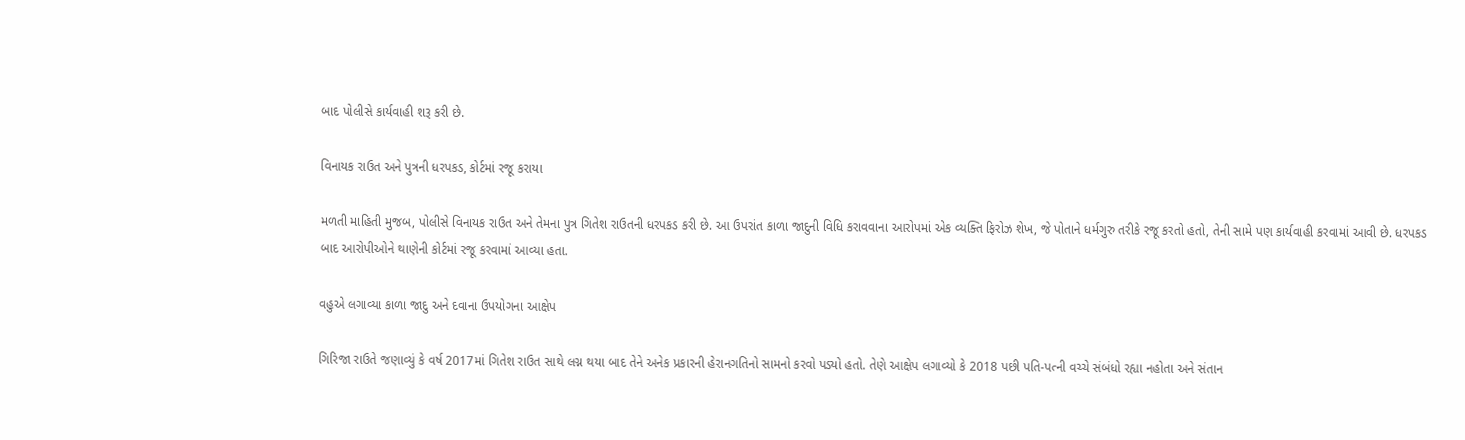બાદ પોલીસે કાર્યવાહી શરૂ કરી છે.

વિનાયક રાઉત અને પુત્રની ધરપકડ, કોર્ટમાં રજૂ કરાયા

મળતી માહિતી મુજબ, પોલીસે વિનાયક રાઉત અને તેમના પુત્ર ગિતેશ રાઉતની ધરપકડ કરી છે. આ ઉપરાંત કાળા જાદુની વિધિ કરાવવાના આરોપમાં એક વ્યક્તિ ફિરોઝ શેખ, જે પોતાને ધર્મગુરુ તરીકે રજૂ કરતો હતો, તેની સામે પણ કાર્યવાહી કરવામાં આવી છે. ધરપકડ બાદ આરોપીઓને થાણેની કોર્ટમાં રજૂ કરવામાં આવ્યા હતા.

વહુએ લગાવ્યા કાળા જાદુ અને દવાના ઉપયોગના આક્ષેપ

ગિરિજા રાઉતે જણાવ્યું કે વર્ષ 2017માં ગિતેશ રાઉત સાથે લગ્ન થયા બાદ તેને અનેક પ્રકારની હેરાનગતિનો સામનો કરવો પડ્યો હતો. તેણે આક્ષેપ લગાવ્યો કે 2018 પછી પતિ-પત્ની વચ્ચે સંબંધો રહ્યા નહોતા અને સંતાન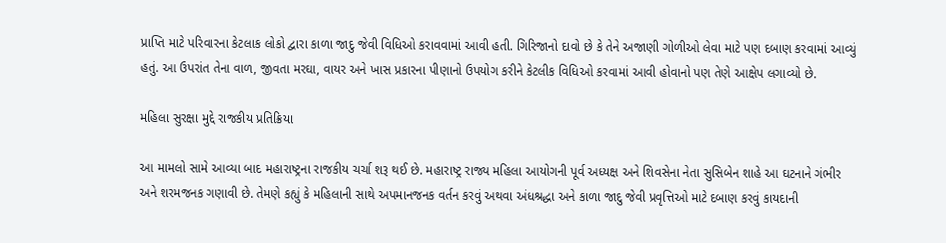પ્રાપ્તિ માટે પરિવારના કેટલાક લોકો દ્વારા કાળા જાદુ જેવી વિધિઓ કરાવવામાં આવી હતી. ગિરિજાનો દાવો છે કે તેને અજાણી ગોળીઓ લેવા માટે પણ દબાણ કરવામાં આવ્યું હતું. આ ઉપરાંત તેના વાળ, જીવતા મરઘા, વાયર અને ખાસ પ્રકારના પીણાનો ઉપયોગ કરીને કેટલીક વિધિઓ કરવામાં આવી હોવાનો પણ તેણે આક્ષેપ લગાવ્યો છે.

મહિલા સુરક્ષા મુદ્દે રાજકીય પ્રતિક્રિયા

આ મામલો સામે આવ્યા બાદ મહારાષ્ટ્રના રાજકીય ચર્ચા શરૂ થઈ છે. મહારાષ્ટ્ર રાજ્ય મહિલા આયોગની પૂર્વ અધ્યક્ષ અને શિવસેના નેતા સુસિબેન શાહે આ ઘટનાને ગંભીર અને શરમજનક ગણાવી છે. તેમણે કહ્યું કે મહિલાની સાથે અપમાનજનક વર્તન કરવું અથવા અંધશ્રદ્ધા અને કાળા જાદુ જેવી પ્રવૃત્તિઓ માટે દબાણ કરવું કાયદાની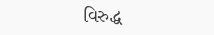વિરુદ્ધ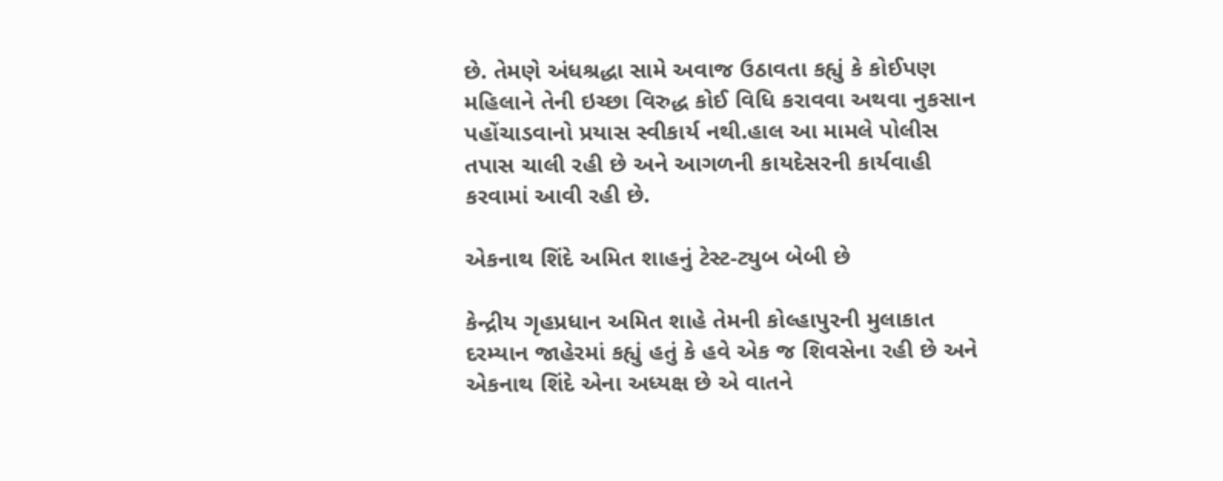છે. તેમણે અંધશ્રદ્ધા સામે અવાજ ઉઠાવતા કહ્યું કે કોઈપણ મહિલાને તેની ઇચ્છા વિરુદ્ધ કોઈ વિધિ કરાવવા અથવા નુકસાન પહોંચાડવાનો પ્રયાસ સ્વીકાર્ય નથી.હાલ આ મામલે પોલીસ તપાસ ચાલી રહી છે અને આગળની કાયદેસરની કાર્યવાહી કરવામાં આવી રહી છે.

એકનાથ શિંદે અમિત શાહનું ટેસ્ટ-ટ્યુબ બેબી છે

કેન્દ્રીય ગૃહપ્રધાન અમિત શાહે તેમની કોલ્હાપુરની મુલાકાત દરમ્યાન જાહેરમાં કહ્યું હતું કે હવે એક જ શિવસેના રહી છે અને એકનાથ શિંદે એના અધ્યક્ષ છે એ વાતને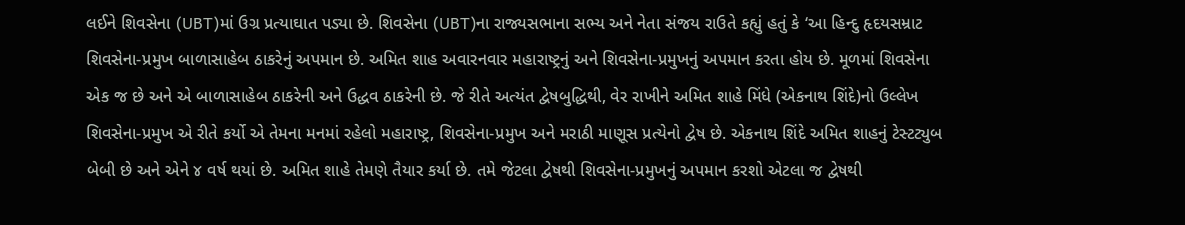લઈને શિવસેના (UBT)માં ઉગ્ર પ્રત્યાઘાત પડ્યા છે. શિવસેના (UBT)ના રાજ્યસભાના સભ્ય અને નેતા સંજય રાઉતે કહ્યું હતું કે ‘આ હિન્દુ હૃદયસમ્રાટ શિવસેના-પ્રમુખ બાળાસાહેબ ઠાકરેનું અપમાન છે. અમિત શાહ અવારનવાર મહારાષ્ટ્રનું અને શિવસેના-પ્રમુખનું અપમાન કરતા હોય છે. મૂળમાં શિવસેના એક જ છે અને એ બાળાસાહેબ ઠાકરેની અને ઉદ્ધવ ઠાકરેની છે. જે રીતે અત્યંત દ્વેષબુદ્ધિથી, વેર રાખીને અમિત શાહે મિંધે (એકનાથ શિંદે)નો ઉલ્લેખ શિવસેના-પ્રમુખ એ રીતે કર્યો એ તેમના મનમાં રહેલો મહારાષ્ટ્ર, શિવસેના-પ્રમુખ અને મરાઠી માણૂસ પ્રત્યેનો દ્વેષ છે. એકનાથ શિંદે અમિત શાહનું ટેસ્ટટ્યુબ બેબી છે અને એને ૪ વર્ષ થયાં છે. અમિત શાહે તેમણે તૈયાર કર્યા છે. તમે જેટલા દ્વેષથી શિવસેના-પ્રમુખનું અપમાન કરશો એટલા જ દ્વેષથી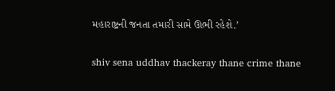મહારાષ્ટ્રની જનતા તમારી સામે ઊભી રહેશે.’

shiv sena uddhav thackeray thane crime thane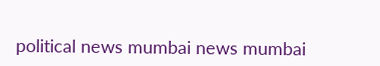political news mumbai news mumbai